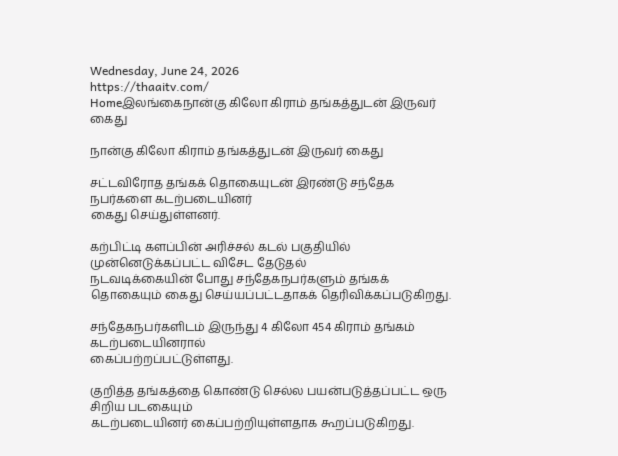Wednesday, June 24, 2026
https://thaaitv.com/
Homeஇலங்கைநான்கு கிலோ கிராம் தங்கத்துடன் இருவர் கைது

நான்கு கிலோ கிராம் தங்கத்துடன் இருவர் கைது

சட்டவிரோத தங்கக் தொகையுடன் இரண்டு சந்தேக நபர்களை கடற்படையினர்
கைது செய்துள்ளனர்.

கற்பிட்டி களப்பின் அரிச்சல் கடல் பகுதியில் முன்னெடுக்கப்பட்ட விசேட தேடுதல்
நடவடிக்கையின் போது சந்தேகநபர்களும் தங்கக் தொகையும் கைது செய்யப்பட்டதாகக் தெரிவிக்கப்படுகிறது.

சந்தேகநபர்களிடம் இருந்து 4 கிலோ 454 கிராம் தங்கம் கடற்படையினரால்
கைப்பற்றப்பட்டுள்ளது.

குறித்த தங்கத்தை கொண்டு செல்ல பயன்படுத்தப்பட்ட ஒரு சிறிய படகையும்
கடற்படையினர் கைப்பற்றியுள்ளதாக கூறப்படுகிறது.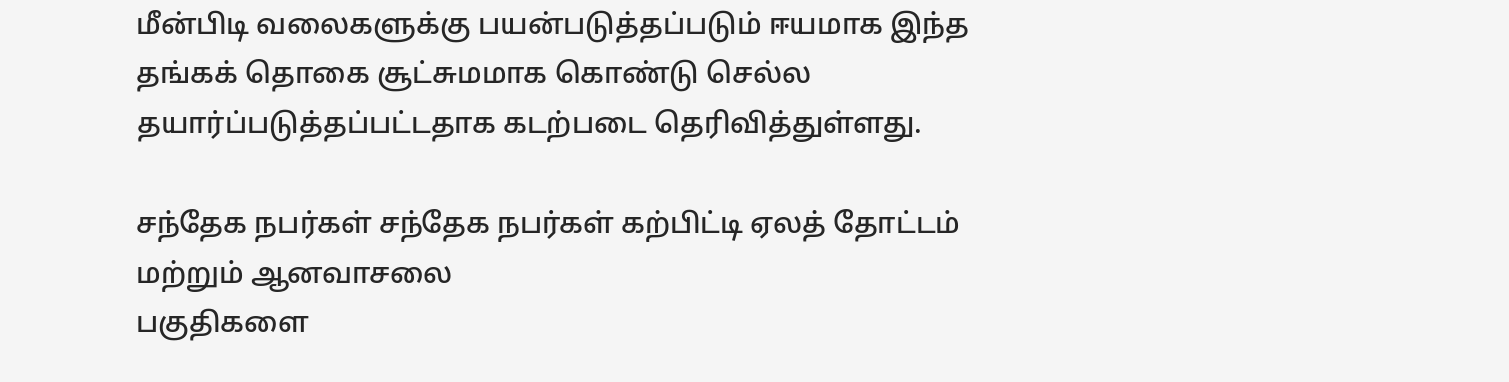மீன்பிடி வலைகளுக்கு பயன்படுத்தப்படும் ஈயமாக இந்த தங்கக் தொகை சூட்சுமமாக கொண்டு செல்ல தயார்ப்படுத்தப்பட்டதாக கடற்படை தெரிவித்துள்ளது.

சந்தேக நபர்கள் சந்தேக நபர்கள் கற்பிட்டி ஏலத் தோட்டம் மற்றும் ஆனவாசலை
பகுதிகளை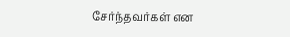சேர்ந்தவர்கள் என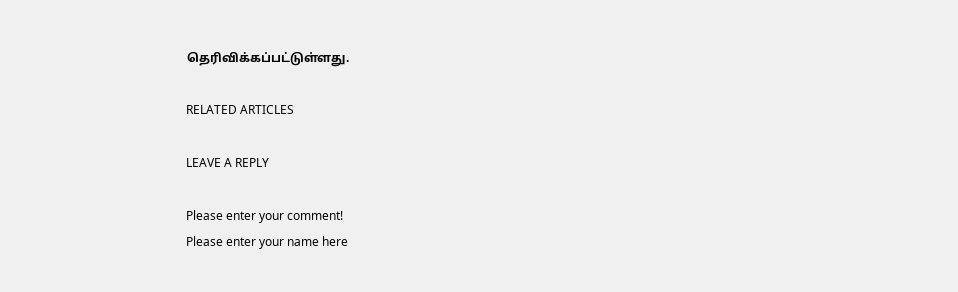தெரிவிக்கப்பட்டுள்ளது.

RELATED ARTICLES

LEAVE A REPLY

Please enter your comment!
Please enter your name here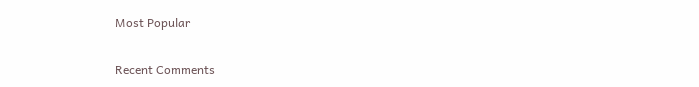Most Popular

Recent Comments